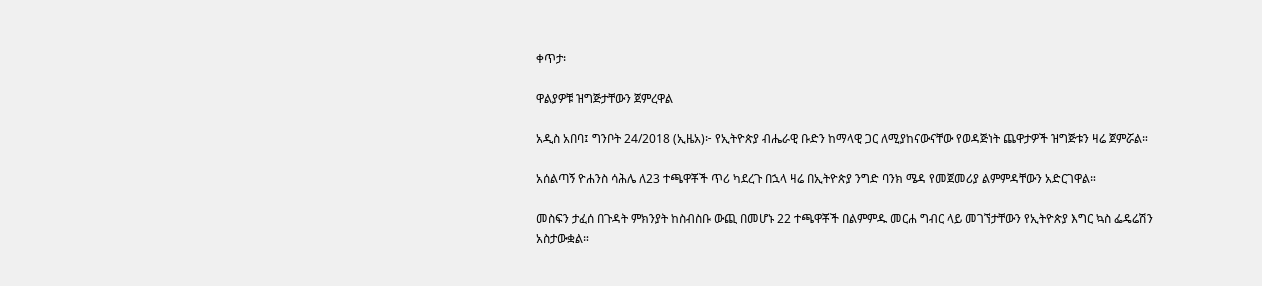ቀጥታ፡

ዋልያዎቹ ዝግጅታቸውን ጀምረዋል

አዲስ አበባ፤ ግንቦት 24/2018 (ኢዜአ)፦ የኢትዮጵያ ብሔራዊ ቡድን ከማላዊ ጋር ለሚያከናውናቸው የወዳጅነት ጨዋታዎች ዝግጅቱን ዛሬ ጀምሯል።

አሰልጣኝ ዮሐንስ ሳሕሌ ለ23 ተጫዋቾች ጥሪ ካደረጉ በኋላ ዛሬ በኢትዮጵያ ንግድ ባንክ ሜዳ የመጀመሪያ ልምምዳቸውን አድርገዋል።

መስፍን ታፈሰ በጉዳት ምክንያት ከስብስቡ ውጪ በመሆኑ 22 ተጫዋቾች በልምምዱ መርሐ ግብር ላይ መገኘታቸውን የኢትዮጵያ እግር ኳስ ፌዴሬሽን አስታውቋል።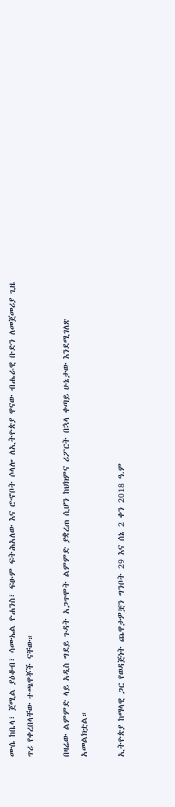ሙሴ ከቤላ፣ ጀሚል ያዕቆብ፣ ሳሙኤል ዮሐንስ፣ ፍፁም ፍትሕአለው እና ሮኆቦት ሶላሎ ለኢትዮጵያ ዋናው ብሔራዊ ቡድን ለመጀመሪያ ጊዜ ጥሪ የቀረበላቸው ተጫዋቾች ናቸው።

በዛሬው ልምምድ ላይ አዲስ ግደይ ጉዳት አጋጥሞት ልምምድ ያቋረጠ ሲሆን ከህክምና ሪፖርት በኋላ ቀጣይ ሁኔታው እንደሚገለጽ አመልክቷል።

ኢትዮጵያ ከማላዊ ጋር የወዳጅነት ጨዋታዎቿን ግንቦት 29 እና ሰኔ 2 ቀን 2018 ዓ.ም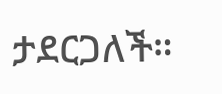ታደርጋለች።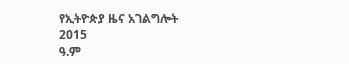የኢትዮጵያ ዜና አገልግሎት
2015
ዓ.ም